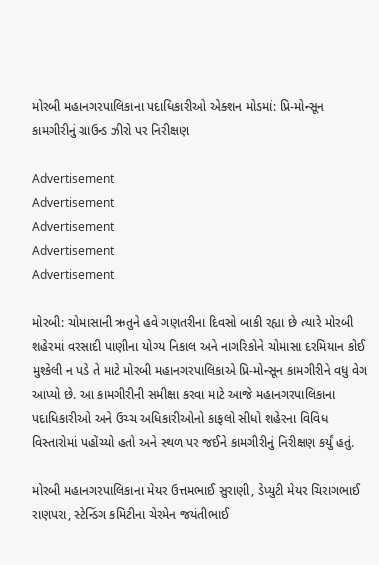મોરબી મહાનગરપાલિકાના પદાધિકારીઓ એક્શન મોડમાં: પ્રિ-મોન્સૂન કામગીરીનું ગ્રાઉન્ડ ઝીરો પર નિરીક્ષણ

Advertisement
Advertisement
Advertisement
Advertisement
Advertisement

મોરબી: ચોમાસાની ઋતુને હવે ગણતરીના દિવસો બાકી રહ્યા છે ત્યારે મોરબી શહેરમાં વરસાદી પાણીના યોગ્ય નિકાલ અને નાગરિકોને ચોમાસા દરમિયાન કોઈ મુશ્કેલી ન પડે તે માટે મોરબી મહાનગરપાલિકાએ પ્રિ-મોન્સૂન કામગીરીને વધુ વેગ આપ્યો છે. આ કામગીરીની સમીક્ષા કરવા માટે આજે મહાનગરપાલિકાના પદાધિકારીઓ અને ઉચ્ચ અધિકારીઓનો કાફલો સીધો શહેરના વિવિધ વિસ્તારોમાં પહોંચ્યો હતો અને સ્થળ પર જઈને કામગીરીનું નિરીક્ષણ કર્યું હતું.

મોરબી મહાનગરપાલિકાના મેયર ઉત્તમભાઈ સુરાણી, ડેપ્યુટી મેયર ચિરાગભાઈ રાણપરા, સ્ટેન્ડિંગ કમિટીના ચેરમેન જયંતીભાઈ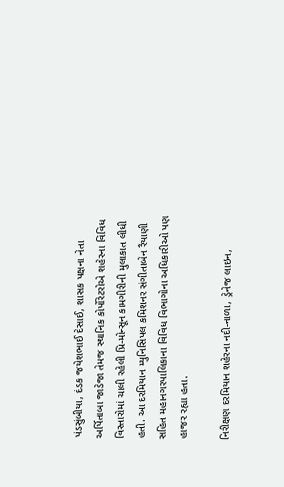પંડસુંબીયા, દંડક જયેશભાઈ દેસાઈ, શાસક પક્ષના નેતા અર્પિતાબા જાડેજા તેમજ સ્થાનિક કોર્પોરેટરોએ શહેરના વિવિધ વિસ્તારોમાં ચાલી રહેલી પ્રિ-મોન્સૂન કામગીરીની મુલાકાત લીધી હતી. આ દરમિયાન મ્યુનિસિપલ કમિશનર સંગીતાબેન રૈયાણી સહિત મહાનગરપાલિકાના વિવિધ વિભાગોના અધિકારીઓ પણ હાજર રહ્યા હતા.

નિરીક્ષણ દરમિયાન શહેરના નદી-નાળા, ડ્રેનેજ લાઇન,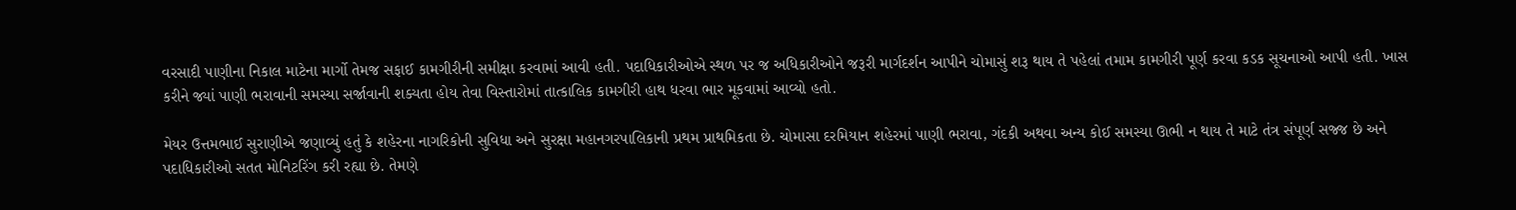વરસાદી પાણીના નિકાલ માટેના માર્ગો તેમજ સફાઈ કામગીરીની સમીક્ષા કરવામાં આવી હતી. પદાધિકારીઓએ સ્થળ પર જ અધિકારીઓને જરૂરી માર્ગદર્શન આપીને ચોમાસું શરૂ થાય તે પહેલાં તમામ કામગીરી પૂર્ણ કરવા કડક સૂચનાઓ આપી હતી. ખાસ કરીને જ્યાં પાણી ભરાવાની સમસ્યા સર્જાવાની શક્યતા હોય તેવા વિસ્તારોમાં તાત્કાલિક કામગીરી હાથ ધરવા ભાર મૂકવામાં આવ્યો હતો.

મેયર ઉત્તમભાઈ સુરાણીએ જણાવ્યું હતું કે શહેરના નાગરિકોની સુવિધા અને સુરક્ષા મહાનગરપાલિકાની પ્રથમ પ્રાથમિકતા છે. ચોમાસા દરમિયાન શહેરમાં પાણી ભરાવા, ગંદકી અથવા અન્ય કોઈ સમસ્યા ઊભી ન થાય તે માટે તંત્ર સંપૂર્ણ સજ્જ છે અને પદાધિકારીઓ સતત મોનિટરિંગ કરી રહ્યા છે. તેમણે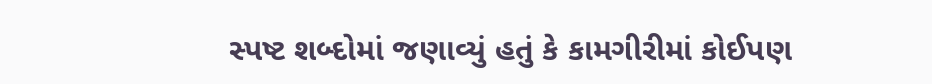સ્પષ્ટ શબ્દોમાં જણાવ્યું હતું કે કામગીરીમાં કોઈપણ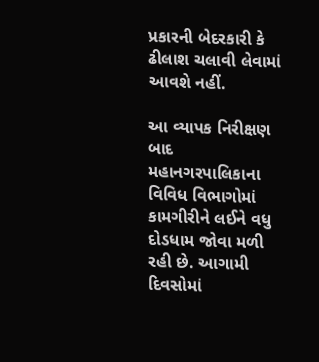પ્રકારની બેદરકારી કે ઢીલાશ ચલાવી લેવામાં આવશે નહીં.

આ વ્યાપક નિરીક્ષણ બાદ મહાનગરપાલિકાના વિવિધ વિભાગોમાં કામગીરીને લઈને વધુ દોડધામ જોવા મળી રહી છે. આગામી દિવસોમાં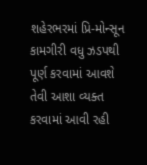શહેરભરમાં પ્રિ-મોન્સૂન કામગીરી વધુ ઝડપથી પૂર્ણ કરવામાં આવશે તેવી આશા વ્યક્ત કરવામાં આવી રહી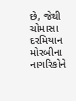છે, જેથી ચોમાસા દરમિયાન મોરબીના નાગરિકોને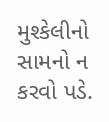મુશ્કેલીનો સામનો ન કરવો પડે.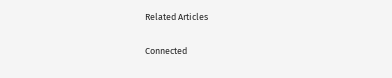Related Articles

Connected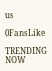us

0FansLike

TRENDING NOW